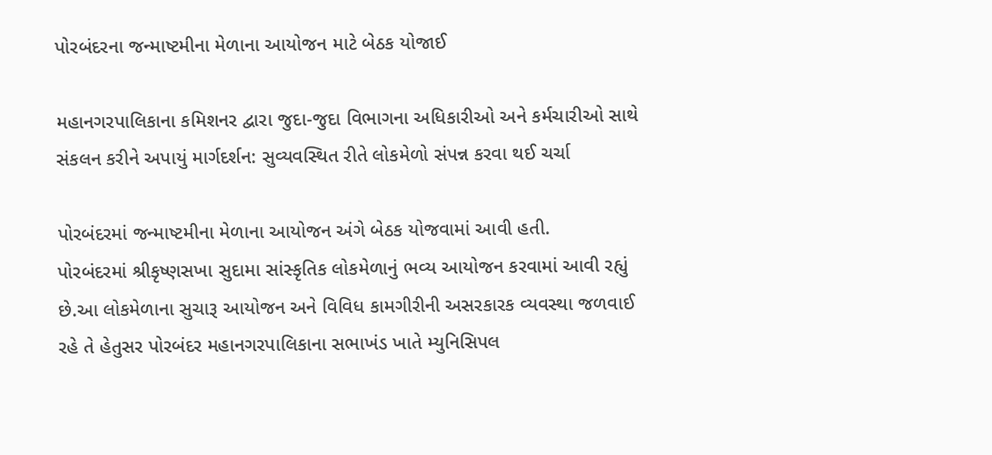પોરબંદરના જન્માષ્ટમીના મેળાના આયોજન માટે બેઠક યોજાઈ

મહાનગરપાલિકાના કમિશનર દ્વારા જુદા-જુદા વિભાગના અધિકારીઓ અને કર્મચારીઓ સાથે સંકલન કરીને અપાયું માર્ગદર્શન: સુવ્યવસ્થિત રીતે લોકમેળો સંપન્ન કરવા થઈ ચર્ચા

પોરબંદરમાં જન્માષ્ટમીના મેળાના આયોજન અંગે બેઠક યોજવામાં આવી હતી.
પોરબંદરમાં શ્રીકૃષ્ણસખા સુદામા સાંસ્કૃતિક લોકમેળાનું ભવ્ય આયોજન કરવામાં આવી રહ્યું છે.આ લોકમેળાના સુચારૂ આયોજન અને વિવિધ કામગીરીની અસરકારક વ્યવસ્થા જળવાઈ રહે તે હેતુસર પોરબંદર મહાનગરપાલિકાના સભાખંડ ખાતે મ્યુનિસિપલ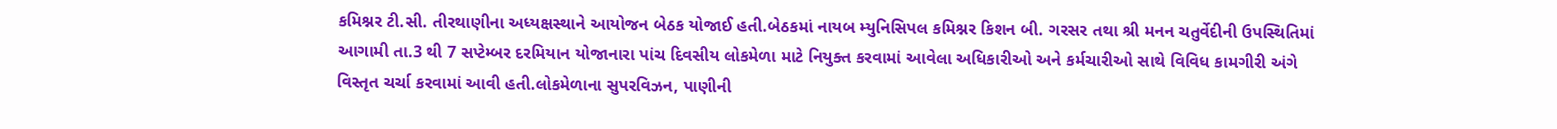કમિશ્નર ટી.સી. તીરથાણીના અધ્યક્ષસ્થાને આયોજન બેઠક યોજાઈ હતી.બેઠકમાં નાયબ મ્યુનિસિપલ કમિશ્નર કિશન બી. ગરસર તથા શ્રી મનન ચતુર્વેદીની ઉપસ્થિતિમાં આગામી તા.3 થી 7 સપ્ટેમ્બર દરમિયાન યોજાનારા પાંચ દિવસીય લોકમેળા માટે નિયુક્ત કરવામાં આવેલા અધિકારીઓ અને કર્મચારીઓ સાથે વિવિધ કામગીરી અંગે વિસ્તૃત ચર્ચા કરવામાં આવી હતી.લોકમેળાના સુપરવિઝન, પાણીની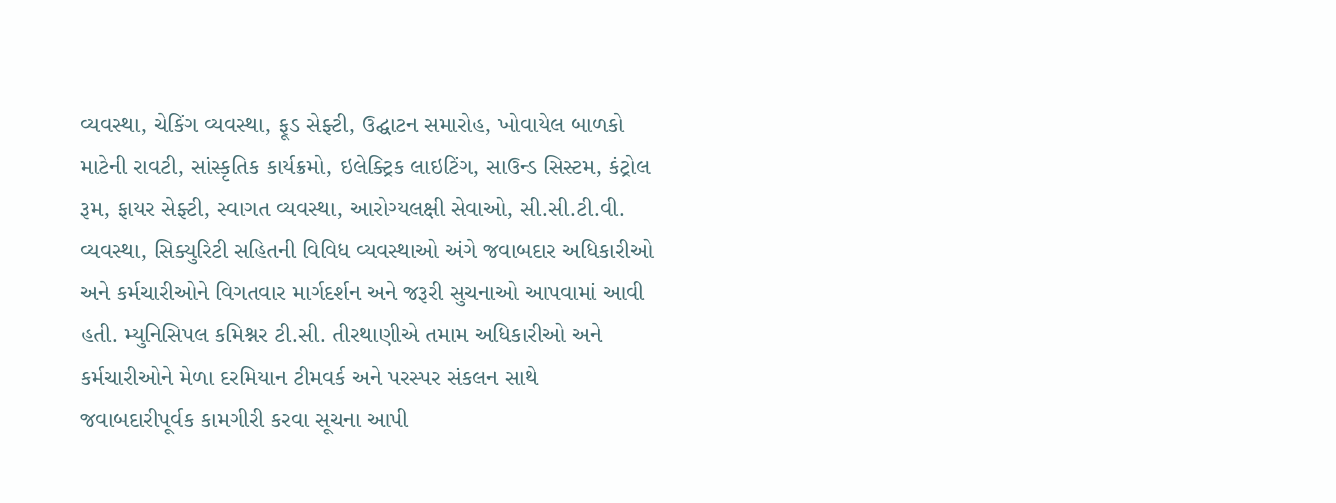વ્યવસ્થા, ચેકિંગ વ્યવસ્થા, ફૂડ સેફ્ટી, ઉદ્ઘાટન સમારોહ, ખોવાયેલ બાળકો માટેની રાવટી, સાંસ્કૃતિક કાર્યક્રમો, ઇલેક્ટ્રિક લાઇટિંગ, સાઉન્ડ સિસ્ટમ, કંટ્રોલ રૂમ, ફાયર સેફ્ટી, સ્વાગત વ્યવસ્થા, આરોગ્યલક્ષી સેવાઓ, સી.સી.ટી.વી. વ્યવસ્થા, સિક્યુરિટી સહિતની વિવિધ વ્યવસ્થાઓ અંગે જવાબદાર અધિકારીઓ અને કર્મચારીઓને વિગતવાર માર્ગદર્શન અને જરૂરી સુચનાઓ આપવામાં આવી હતી. મ્યુનિસિપલ કમિશ્નર ટી.સી. તીરથાણીએ તમામ અધિકારીઓ અને કર્મચારીઓને મેળા દરમિયાન ટીમવર્ક અને પરસ્પર સંકલન સાથે જવાબદારીપૂર્વક કામગીરી કરવા સૂચના આપી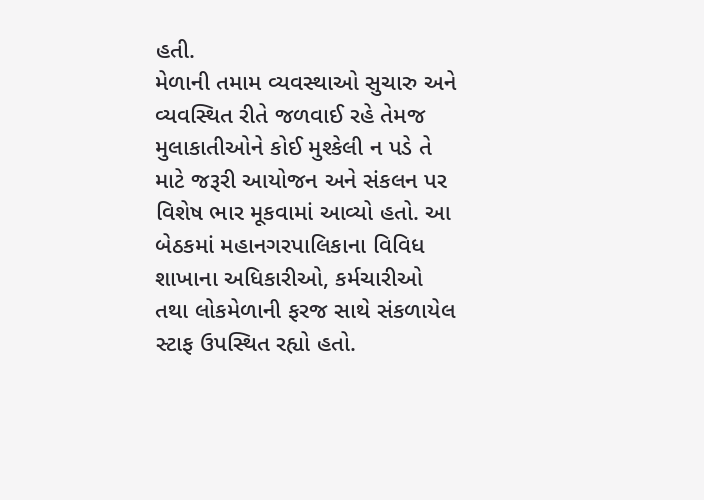હતી.
મેળાની તમામ વ્યવસ્થાઓ સુચારુ અને વ્યવસ્થિત રીતે જળવાઈ રહે તેમજ મુલાકાતીઓને કોઈ મુશ્કેલી ન પડે તે માટે જરૂરી આયોજન અને સંકલન પર વિશેષ ભાર મૂકવામાં આવ્યો હતો. આ બેઠકમાં મહાનગરપાલિકાના વિવિધ શાખાના અધિકારીઓ, કર્મચારીઓ તથા લોકમેળાની ફરજ સાથે સંકળાયેલ સ્ટાફ ઉપસ્થિત રહ્યો હતો.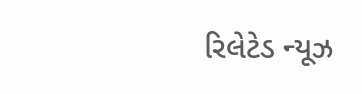રિલેટેડ ન્યૂઝ